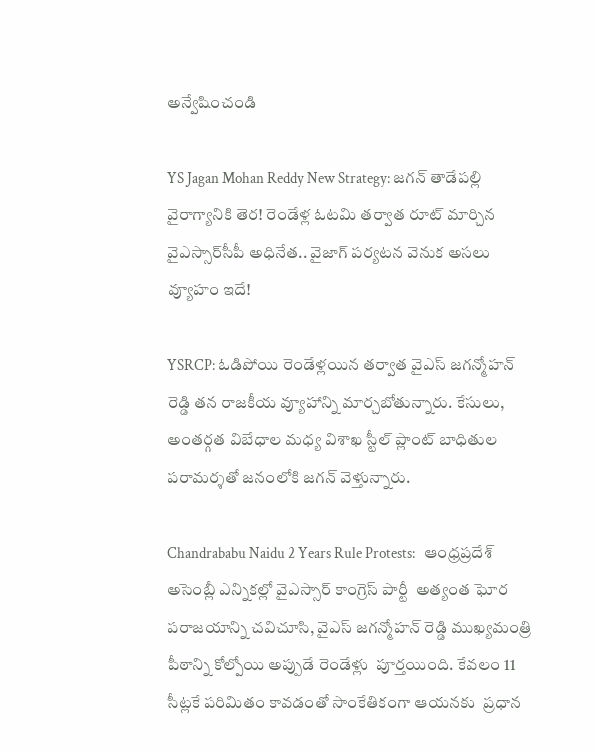అన్వేషించండి

YS Jagan Mohan Reddy New Strategy: జగన్ తాడేపల్లి వైరాగ్యానికి తెర! రెండేళ్ల ఓటమి తర్వాత రూట్ మార్చిన వైఎస్సార్‌సీపీ అధినేత.. వైజాగ్ పర్యటన వెనుక అసలు వ్యూహం ఇదే!

YSRCP: ఓడిపోయి రెండేళ్లయిన తర్వాత వైఎస్ జగన్మోహన్ రెడ్డి తన రాజకీయ వ్యూహాన్ని మార్చబోతున్నారు. కేసులు, అంతర్గత విబేధాల మధ్య విశాఖ స్టీల్ ప్లాంట్ బాధితుల పరామర్శతో జనంలోకి జగన్ వెళ్తున్నారు.

Chandrababu Naidu 2 Years Rule Protests:   ఆంధ్రప్రదేశ్ అసెంబ్లీ ఎన్నికల్లో వైఎస్సార్ కాంగ్రెస్ పార్టీ  అత్యంత ఘోర పరాజయాన్ని చవిచూసి, వైఎస్ జగన్మోహన్ రెడ్డి ముఖ్యమంత్రి పీఠాన్ని కోల్పోయి అప్పుడే రెండేళ్లు  పూర్తయింది. కేవలం 11 సీట్లకే పరిమితం కావడంతో సాంకేతికంగా ఆయనకు  ప్రధాన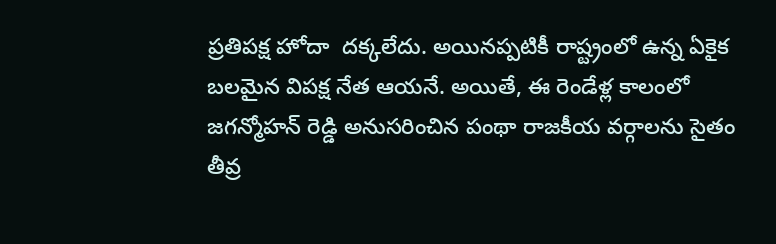ప్రతిపక్ష హోదా  దక్కలేదు. అయినప్పటికీ రాష్ట్రంలో ఉన్న ఏకైక బలమైన విపక్ష నేత ఆయనే. అయితే, ఈ రెండేళ్ల కాలంలో జగన్మోహన్ రెడ్డి అనుసరించిన పంథా రాజకీయ వర్గాలను సైతం తీవ్ర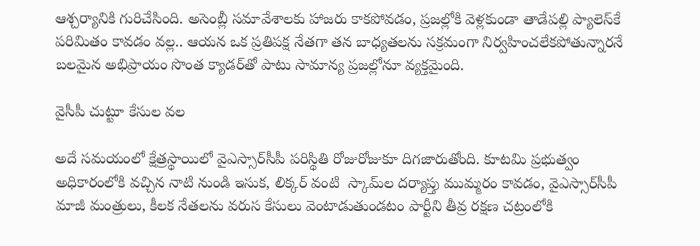ఆశ్చర్యానికి గురిచేసింది. అసెంబ్లీ సమావేశాలకు హాజరు కాకపోవడం, ప్రజల్లోకి వెళ్లకుండా తాడేపల్లి ప్యాలెస్‌కే పరిమితం కావడం వల్ల.. ఆయన ఒక ప్రతిపక్ష నేతగా తన బాధ్యతలను సక్రమంగా నిర్వహించలేకపోతున్నారనే బలమైన అభిప్రాయం సొంత క్యాడర్‌తో పాటు సామాన్య ప్రజల్లోనూ వ్యక్తమైంది.

వైసీపీ చుట్టూ కేసుల వల

అదే సమయంలో క్షేత్రస్థాయిలో వైఎస్సార్‌సీపీ పరిస్థితి రోజురోజుకూ దిగజారుతోంది. కూటమి ప్రభుత్వం అధికారంలోకి వచ్చిన నాటి నుండి ఇసుక, లిక్కర్ వంటి  స్కామ్‌ల దర్యాప్తు ముమ్మరం కావడం, వైఎస్సార్‌సీపీ మాజీ మంత్రులు, కీలక నేతలను వరుస కేసులు వెంటాడుతుండటం పార్టీని తీవ్ర రక్షణ చట్రంలోకి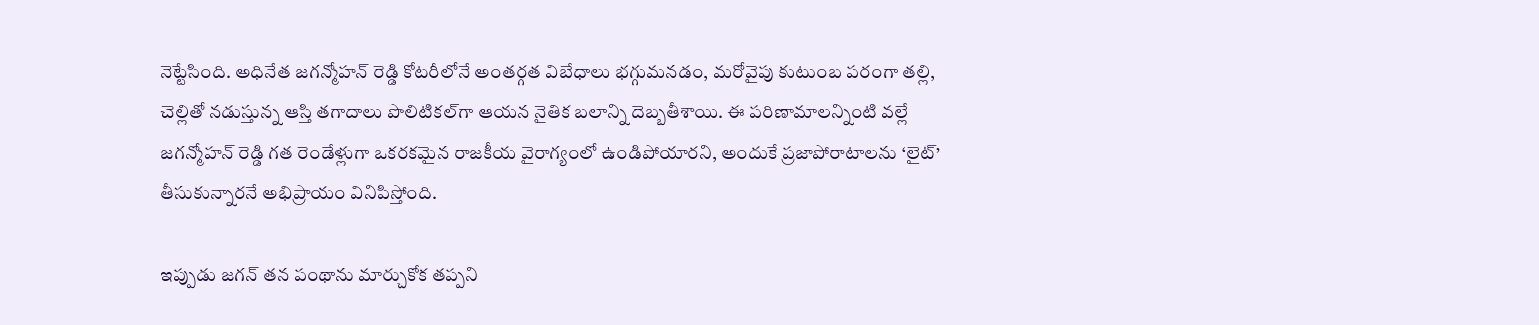నెట్టేసింది. అధినేత జగన్మోహన్ రెడ్డి కోటరీలోనే అంతర్గత విబేధాలు భగ్గుమనడం, మరోవైపు కుటుంబ పరంగా తల్లి, చెల్లితో నడుస్తున్న ఆస్తి తగాదాలు పొలిటికల్‌గా ఆయన నైతిక బలాన్ని దెబ్బతీశాయి. ఈ పరిణామాలన్నింటి వల్లే జగన్మోహన్ రెడ్డి గత రెండేళ్లుగా ఒకరకమైన రాజకీయ వైరాగ్యంలో ఉండిపోయారని, అందుకే ప్రజాపోరాటాలను ‘లైట్’ తీసుకున్నారనే అభిప్రాయం వినిపిస్తోంది.

ఇప్పుడు జగన్ తన పంథాను మార్చుకోక తప్పని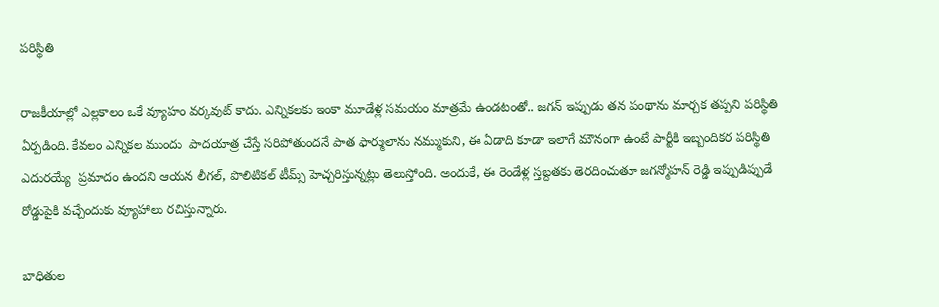పరిస్థితి

రాజకీయాల్లో ఎల్లకాలం ఒకే వ్యూహం వర్కవుట్ కాదు. ఎన్నికలకు ఇంకా మూడేళ్ల సమయం మాత్రమే ఉండటంతో.. జగన్ ఇప్పుడు తన పంథాను మార్చక తప్పని పరిస్థితి ఏర్పడింది. కేవలం ఎన్నికల ముందు  పాదయాత్ర చేస్తే సరిపోతుందనే పాత ఫార్ములాను నమ్ముకుని, ఈ ఏడాది కూడా ఇలాగే మౌనంగా ఉంటే పార్టీకి ఇబ్బందికర పరిస్థితి ఎదురయ్యే  ప్రమాదం ఉందని ఆయన లీగల్, పొలిటికల్ టీమ్స్ హెచ్చరిస్తున్నట్లు తెలుస్తోంది. అందుకే, ఈ రెండేళ్ల స్తబ్దతకు తెరదించుతూ జగన్మోహన్ రెడ్డి ఇప్పుడిప్పుడే రోడ్డుపైకి వచ్చేందుకు వ్యూహాలు రచిస్తున్నారు.

బాధితుల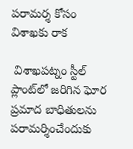పరామర్శ కోసం విశాఖకు రాక

 విశాఖపట్నం స్టీల్ ప్లాంట్‌లో జరిగిన ఘోర ప్రమాద బాధితులను పరామర్శించేందుకు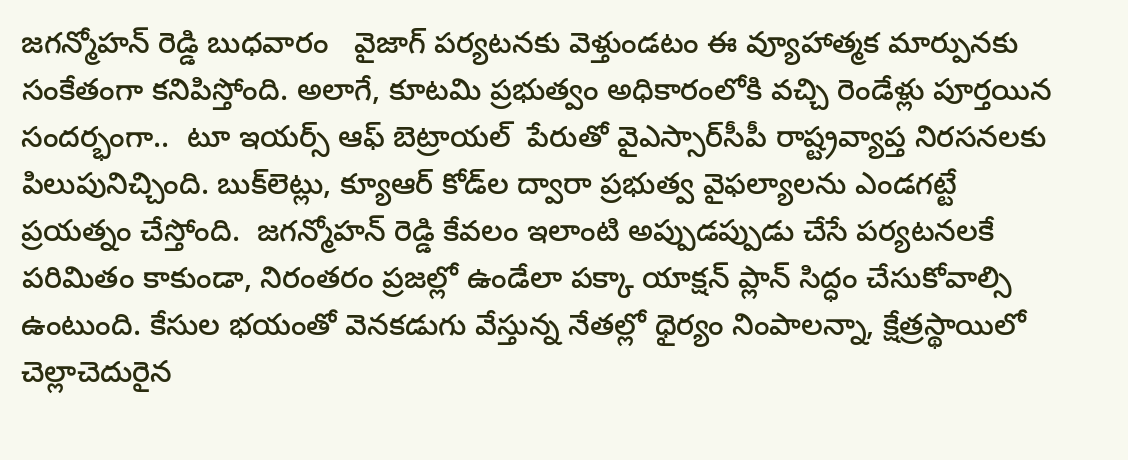జగన్మోహన్ రెడ్డి బుధవారం   వైజాగ్ పర్యటనకు వెళ్తుండటం ఈ వ్యూహాత్మక మార్పునకు సంకేతంగా కనిపిస్తోంది. అలాగే, కూటమి ప్రభుత్వం అధికారంలోకి వచ్చి రెండేళ్లు పూర్తయిన సందర్భంగా..  టూ ఇయర్స్ ఆఫ్ బెట్రాయల్  పేరుతో వైఎస్సార్‌సీపీ రాష్ట్రవ్యాప్త నిరసనలకు పిలుపునిచ్చింది. బుక్‌లెట్లు, క్యూఆర్ కోడ్‌ల ద్వారా ప్రభుత్వ వైఫల్యాలను ఎండగట్టే ప్రయత్నం చేస్తోంది.  జగన్మోహన్ రెడ్డి కేవలం ఇలాంటి అప్పుడప్పుడు చేసే పర్యటనలకే పరిమితం కాకుండా, నిరంతరం ప్రజల్లో ఉండేలా పక్కా యాక్షన్ ప్లాన్ సిద్ధం చేసుకోవాల్సి ఉంటుంది. కేసుల భయంతో వెనకడుగు వేస్తున్న నేతల్లో ధైర్యం నింపాలన్నా, క్షేత్రస్థాయిలో చెల్లాచెదురైన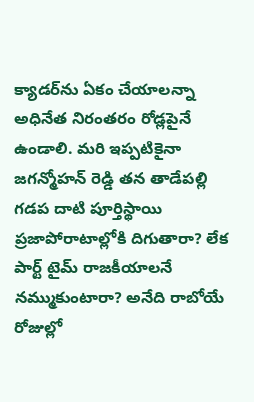క్యాడర్‌ను ఏకం చేయాలన్నా అధినేత నిరంతరం రోడ్లపైనే ఉండాలి. మరి ఇప్పటికైనా జగన్మోహన్ రెడ్డి తన తాడేపల్లి గడప దాటి పూర్తిస్థాయి ప్రజాపోరాటాల్లోకి దిగుతారా? లేక పార్ట్ టైమ్ రాజకీయాలనే నమ్ముకుంటారా? అనేది రాబోయే రోజుల్లో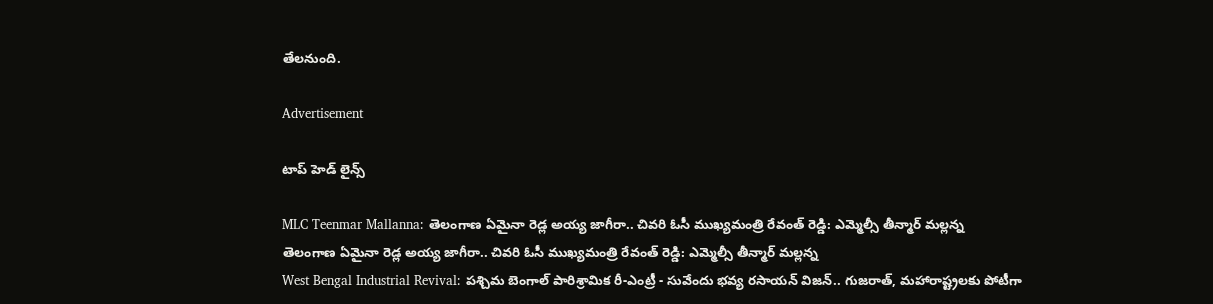తేలనుంది.

Advertisement

టాప్ హెడ్ లైన్స్

MLC Teenmar Mallanna: తెలంగాణ ఏమైనా రెడ్ల అయ్య జాగీరా.. చివరి ఓసీ ముఖ్యమంత్రి రేవంత్ రెడ్డి: ఎమ్మెల్సీ తీన్మార్ మల్లన్న
తెలంగాణ ఏమైనా రెడ్ల అయ్య జాగీరా.. చివరి ఓసీ ముఖ్యమంత్రి రేవంత్ రెడ్డి: ఎమ్మెల్సీ తీన్మార్ మల్లన్న
West Bengal Industrial Revival: పశ్చిమ బెంగాల్ పారిశ్రామిక రీ-ఎంట్రీ - సువేందు భవ్య రసాయన్ విజన్.. గుజరాత్, మహారాష్ట్రలకు పోటీగా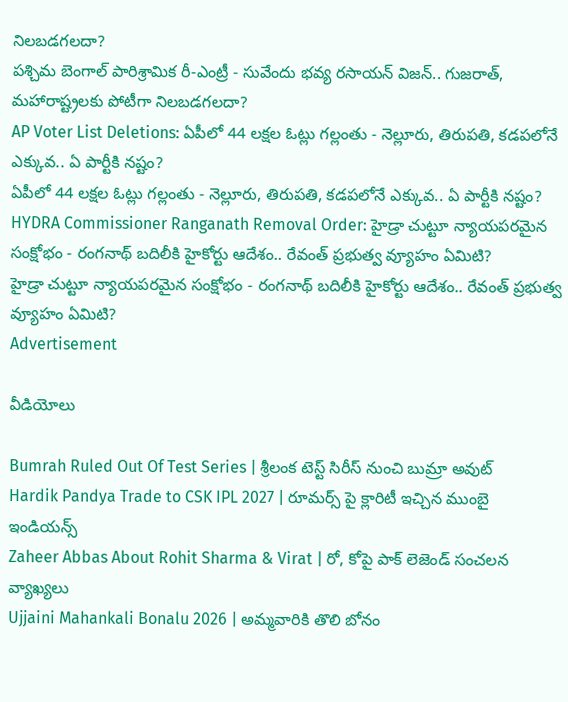నిలబడగలదా?
పశ్చిమ బెంగాల్ పారిశ్రామిక రీ-ఎంట్రీ - సువేందు భవ్య రసాయన్ విజన్.. గుజరాత్, మహారాష్ట్రలకు పోటీగా నిలబడగలదా?
AP Voter List Deletions: ఏపీలో 44 లక్షల ఓట్లు గల్లంతు - నెల్లూరు, తిరుపతి, కడపలోనే ఎక్కువ.. ఏ పార్టీకి నష్టం?
ఏపీలో 44 లక్షల ఓట్లు గల్లంతు - నెల్లూరు, తిరుపతి, కడపలోనే ఎక్కువ.. ఏ పార్టీకి నష్టం?
HYDRA Commissioner Ranganath Removal Order: హైడ్రా చుట్టూ న్యాయపరమైన సంక్షోభం - రంగనాథ్ బదిలీకి హైకోర్టు ఆదేశం.. రేవంత్ ప్రభుత్వ వ్యూహం ఏమిటి?
హైడ్రా చుట్టూ న్యాయపరమైన సంక్షోభం - రంగనాథ్ బదిలీకి హైకోర్టు ఆదేశం.. రేవంత్ ప్రభుత్వ వ్యూహం ఏమిటి?
Advertisement

వీడియోలు

Bumrah Ruled Out Of Test Series | శ్రీలంక టెస్ట్ సిరీస్‌ నుంచి బుమ్రా అవుట్
Hardik Pandya Trade to CSK IPL 2027 | రూమర్స్ పై క్లారిటీ ఇచ్చిన ముంబై ఇండియన్స్
Zaheer Abbas About Rohit Sharma & Virat | రో, కోపై పాక్ లెజెండ్ సంచలన వ్యాఖ్యలు
Ujjaini Mahankali Bonalu 2026 | అమ్మవారికి తొలి బోనం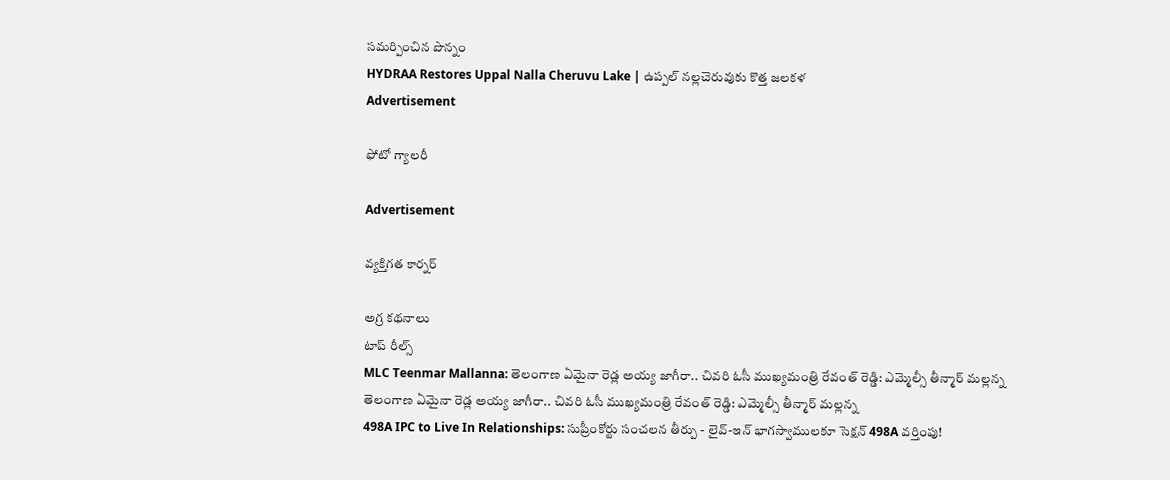సమర్పించిన పొన్నం
HYDRAA Restores Uppal Nalla Cheruvu Lake | ఉప్పల్ నల్లచెరువుకు కొత్త జలకళ
Advertisement

ఫోటో గ్యాలరీ

Advertisement

వ్యక్తిగత కార్నర్

అగ్ర కథనాలు
టాప్ రీల్స్
MLC Teenmar Mallanna: తెలంగాణ ఏమైనా రెడ్ల అయ్య జాగీరా.. చివరి ఓసీ ముఖ్యమంత్రి రేవంత్ రెడ్డి: ఎమ్మెల్సీ తీన్మార్ మల్లన్న
తెలంగాణ ఏమైనా రెడ్ల అయ్య జాగీరా.. చివరి ఓసీ ముఖ్యమంత్రి రేవంత్ రెడ్డి: ఎమ్మెల్సీ తీన్మార్ మల్లన్న
498A IPC to Live In Relationships: సుప్రీంకోర్టు సంచలన తీర్పు - లైవ్-ఇన్ భాగస్వాములకూ సెక్షన్ 498A వర్తింపు!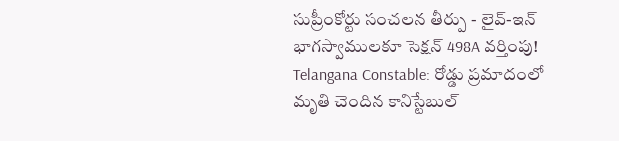సుప్రీంకోర్టు సంచలన తీర్పు - లైవ్-ఇన్ భాగస్వాములకూ సెక్షన్ 498A వర్తింపు!
Telangana Constable: రోడ్డు ప్రమాదంలో మృతి చెందిన కానిస్టేబుల్‌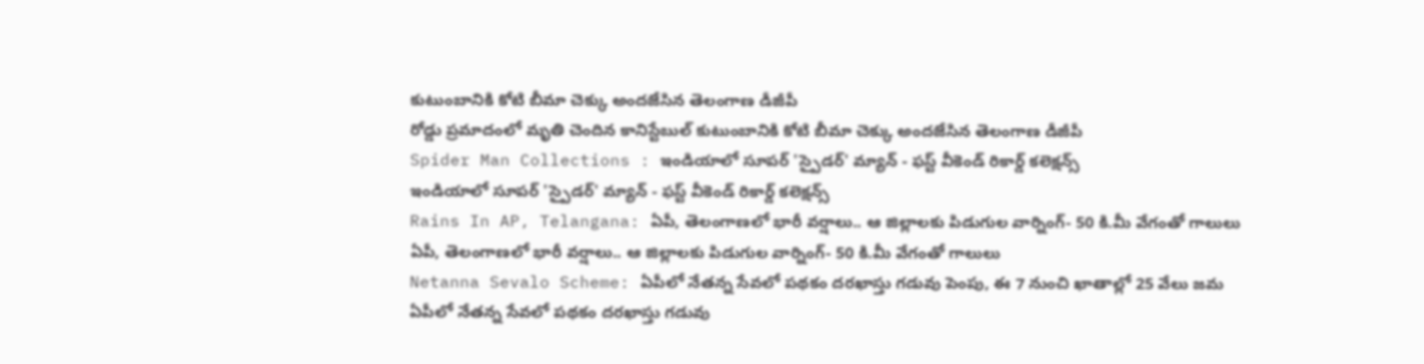కుటుంబానికి కోటి బీమా చెక్కు అందజేసిన తెలంగాణ డీజీపీ
రోడ్డు ప్రమాదంలో మృతి చెందిన కానిస్టేబుల్‌ కుటుంబానికి కోటి బీమా చెక్కు అందజేసిన తెలంగాణ డీజీపీ
Spider Man Collections : ఇండియాలో సూపర్ 'స్పైడర్' మ్యాన్ - ఫస్ట్ వీకెండ్ రికార్డ్ కలెక్షన్స్
ఇండియాలో సూపర్ 'స్పైడర్' మ్యాన్ - ఫస్ట్ వీకెండ్ రికార్డ్ కలెక్షన్స్
Rains In AP, Telangana: ఏపీ, తెలంగాణలో భారీ వర్షాలు.. ఆ జిల్లాలకు పిడుగుల వార్నింగ్- 50 కి.మీ వేగంతో గాలులు
ఏపీ, తెలంగాణలో భారీ వర్షాలు.. ఆ జిల్లాలకు పిడుగుల వార్నింగ్- 50 కి.మీ వేగంతో గాలులు
Netanna Sevalo Scheme: ఏపీలో నేతన్న సేవలో పథకం దరఖాస్తు గడువు పెంపు, ఈ 7 నుంచి ఖాతాల్లో 25 వేలు జమ
ఏపీలో నేతన్న సేవలో పథకం దరఖాస్తు గడువు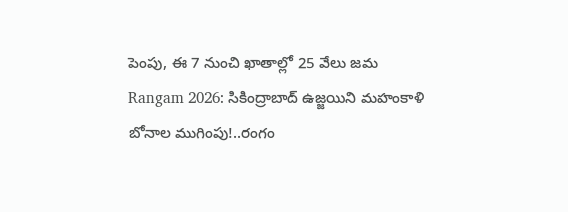పెంపు, ఈ 7 నుంచి ఖాతాల్లో 25 వేలు జమ
Rangam 2026: సికింద్రాబాద్‌ ఉజ్జయిని మహంకాళి బోనాల ముగింపు!..రంగం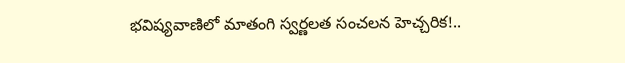భవిష్యవాణిలో మాతంగి స్వర్ణలత సంచలన హెచ్చరిక!..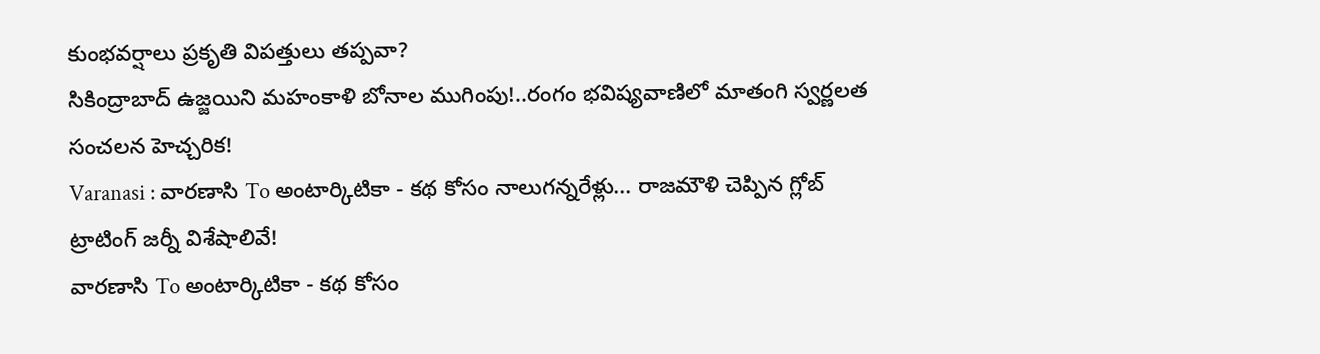కుంభవర్షాలు ప్రకృతి విపత్తులు తప్పవా?
సికింద్రాబాద్‌ ఉజ్జయిని మహంకాళి బోనాల ముగింపు!..రంగం భవిష్యవాణిలో మాతంగి స్వర్ణలత సంచలన హెచ్చరిక!
Varanasi : వారణాసి To అంటార్కిటికా - కథ కోసం నాలుగన్నరేళ్లు... రాజమౌళి చెప్పిన గ్లోబ్ ట్రాటింగ్ జర్నీ విశేషాలివే!
వారణాసి To అంటార్కిటికా - కథ కోసం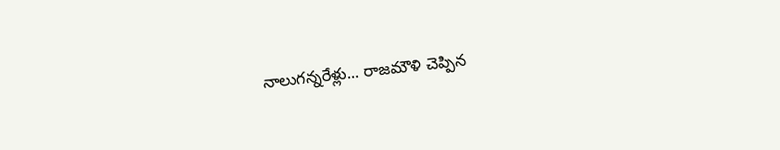నాలుగన్నరేళ్లు... రాజమౌళి చెప్పిన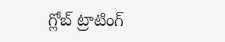గ్లోబ్ ట్రాటింగ్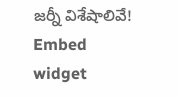జర్నీ విశేషాలివే!
Embed widget